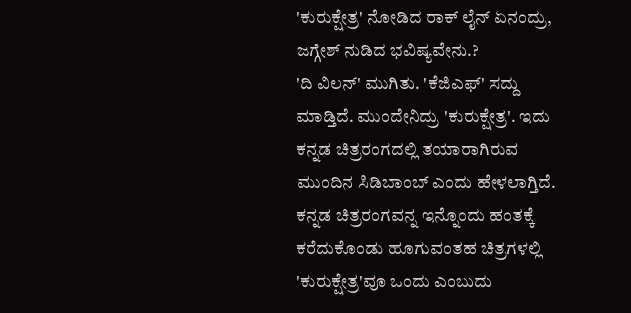'ಕುರುಕ್ಷೇತ್ರ' ನೋಡಿದ ರಾಕ್ ಲೈನ್ ಏನಂದ್ರು, ಜಗ್ಗೇಶ್ ನುಡಿದ ಭವಿಷ್ಯವೇನು.?
'ದಿ ವಿಲನ್' ಮುಗಿತು. 'ಕೆಜಿಎಫ್' ಸದ್ದು ಮಾಡ್ತಿದೆ. ಮುಂದೇನಿದ್ರು 'ಕುರುಕ್ಷೇತ್ರ'. ಇದು ಕನ್ನಡ ಚಿತ್ರರಂಗದಲ್ಲಿ ತಯಾರಾಗಿರುವ ಮುಂದಿನ ಸಿಡಿಬಾಂಬ್ ಎಂದು ಹೇಳಲಾಗ್ತಿದೆ. ಕನ್ನಡ ಚಿತ್ರರಂಗವನ್ನ ಇನ್ನೊಂದು ಹಂತಕ್ಕೆ ಕರೆದುಕೊಂಡು ಹೂಗುವಂತಹ ಚಿತ್ರಗಳಲ್ಲಿ 'ಕುರುಕ್ಷೇತ್ರ'ವೂ ಒಂದು ಎಂಬುದು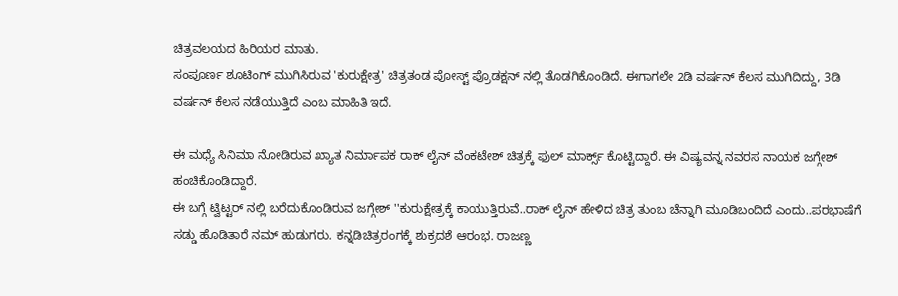ಚಿತ್ರವಲಯದ ಹಿರಿಯರ ಮಾತು.
ಸಂಪೂರ್ಣ ಶೂಟಿಂಗ್ ಮುಗಿಸಿರುವ 'ಕುರುಕ್ಷೇತ್ರ' ಚಿತ್ರತಂಡ ಪೋಸ್ಟ್ ಪ್ರೊಡಕ್ಷನ್ ನಲ್ಲಿ ತೊಡಗಿಕೊಂಡಿದೆ. ಈಗಾಗಲೇ 2ಡಿ ವರ್ಷನ್ ಕೆಲಸ ಮುಗಿದಿದ್ದು, 3ಡಿ ವರ್ಷನ್ ಕೆಲಸ ನಡೆಯುತ್ತಿದೆ ಎಂಬ ಮಾಹಿತಿ ಇದೆ.

ಈ ಮಧ್ಯೆ ಸಿನಿಮಾ ನೋಡಿರುವ ಖ್ಯಾತ ನಿರ್ಮಾಪಕ ರಾಕ್ ಲೈನ್ ವೆಂಕಟೇಶ್ ಚಿತ್ರಕ್ಕೆ ಫುಲ್ ಮಾರ್ಕ್ಸ್ ಕೊಟ್ಟಿದ್ದಾರೆ. ಈ ವಿಷ್ಯವನ್ನ ನವರಸ ನಾಯಕ ಜಗ್ಗೇಶ್ ಹಂಚಿಕೊಂಡಿದ್ದಾರೆ.
ಈ ಬಗ್ಗೆ ಟ್ವಿಟ್ಟರ್ ನಲ್ಲಿ ಬರೆದುಕೊಂಡಿರುವ ಜಗ್ಗೇಶ್ ''ಕುರುಕ್ಷೇತ್ರಕ್ಕೆ ಕಾಯುತ್ತಿರುವೆ..ರಾಕ್ ಲೈನ್ ಹೇಳಿದ ಚಿತ್ರ ತುಂಬ ಚೆನ್ನಾಗಿ ಮೂಡಿಬಂದಿದೆ ಎಂದು..ಪರಭಾಷೆಗೆ ಸಡ್ಡು ಹೊಡಿತಾರೆ ನಮ್ ಹುಡುಗರು. ಕನ್ನಡಿಚಿತ್ರರಂಗಕ್ಕೆ ಶುಕ್ರದಶೆ ಆರಂಭ. ರಾಜಣ್ಣ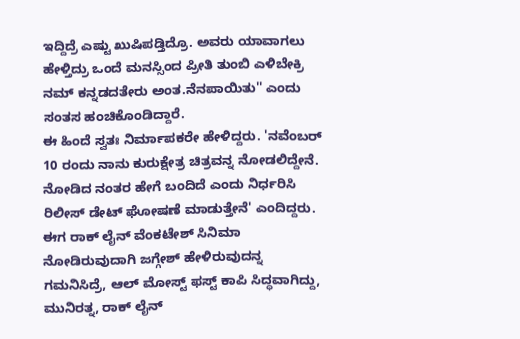ಇದ್ದಿದ್ರೆ ಎಷ್ಟು ಖುಷಿಪಡ್ತಿದ್ರೊ. ಅವರು ಯಾವಾಗಲು ಹೇಳ್ತಿದ್ರು ಒಂದೆ ಮನಸ್ಸಿಂದ ಪ್ರೀತಿ ತುಂಬಿ ಎಳಿಬೇಕ್ರಿ ನಮ್ ಕನ್ನಡದತೇರು ಅಂತ.ನೆನಪಾಯಿತು'' ಎಂದು ಸಂತಸ ಹಂಚಿಕೊಂಡಿದ್ದಾರೆ.
ಈ ಹಿಂದೆ ಸ್ವತಃ ನಿರ್ಮಾಪಕರೇ ಹೇಳಿದ್ದರು. 'ನವೆಂಬರ್ 10 ರಂದು ನಾನು ಕುರುಕ್ಷೇತ್ರ ಚಿತ್ರವನ್ನ ನೋಡಲಿದ್ದೇನೆ. ನೋಡಿದ ನಂತರ ಹೇಗೆ ಬಂದಿದೆ ಎಂದು ನಿರ್ಧರಿಸಿ ರಿಲೀಸ್ ಡೇಟ್ ಘೋಷಣೆ ಮಾಡುತ್ತೇನೆ' ಎಂದಿದ್ದರು. ಈಗ ರಾಕ್ ಲೈನ್ ವೆಂಕಟೇಶ್ ಸಿನಿಮಾ ನೋಡಿರುವುದಾಗಿ ಜಗ್ಗೇಶ್ ಹೇಳಿರುವುದನ್ನ ಗಮನಿಸಿದ್ರೆ, ಆಲ್ ಮೋಸ್ಟ್ ಫಸ್ಟ್ ಕಾಪಿ ಸಿದ್ಧವಾಗಿದ್ದು, ಮುನಿರತ್ನ, ರಾಕ್ ಲೈನ್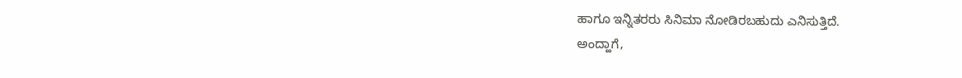ಹಾಗೂ ಇನ್ನಿತರರು ಸಿನಿಮಾ ನೋಡಿರಬಹುದು ಎನಿಸುತ್ತಿದೆ.
ಅಂದ್ಹಾಗೆ,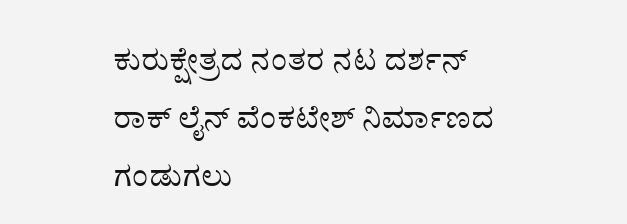ಕುರುಕ್ಷೇತ್ರದ ನಂತರ ನಟ ದರ್ಶನ್ ರಾಕ್ ಲೈನ್ ವೆಂಕಟೇಶ್ ನಿರ್ಮಾಣದ ಗಂಡುಗಲು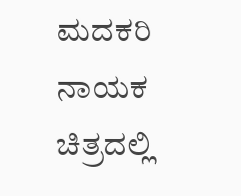ಮದಕರಿ ನಾಯಕ ಚಿತ್ರದಲ್ಲಿ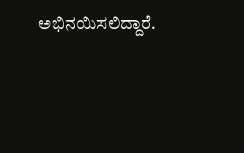ಅಭಿನಯಿಸಲಿದ್ದಾರೆ.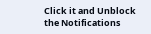Click it and Unblock the Notifications